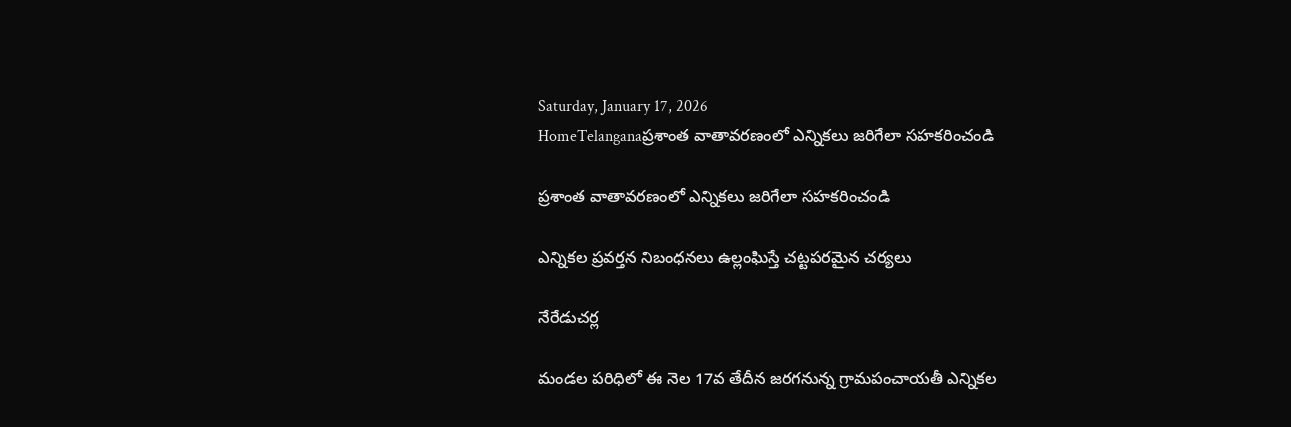Saturday, January 17, 2026
HomeTelanganaప్రశాంత వాతావరణంలో ఎన్నికలు జరిగేలా సహకరించండి

ప్రశాంత వాతావరణంలో ఎన్నికలు జరిగేలా సహకరించండి

ఎన్నికల ప్రవర్తన నిబంధనలు ఉల్లంఘిస్తే చట్టపరమైన చర్యలు

నేరేడుచర్ల

మండల పరిధిలో ఈ నెల 17వ తేదీన జరగనున్న గ్రామపంచాయతీ ఎన్నికల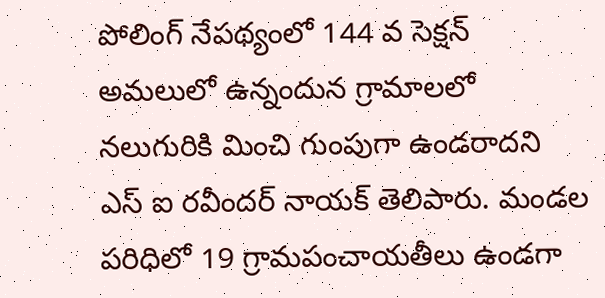పోలింగ్ నేపథ్యంలో 144 వ సెక్షన్ అమలులో ఉన్నందున గ్రామాలలో నలుగురికి మించి గుంపుగా ఉండరాదని ఎస్ ఐ రవీందర్ నాయక్ తెలిపారు. మండల పరిధిలో 19 గ్రామపంచాయతీలు ఉండగా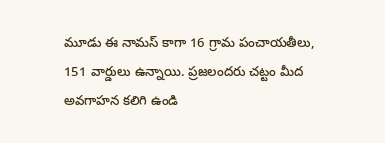మూడు ఈ నామస్ కాగా 16 గ్రామ పంచాయతీలు, 151 వార్డులు ఉన్నాయి. ప్రజలందరు చట్టం మీద అవగాహన కలిగి ఉండి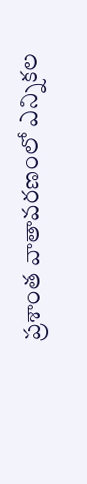ప్రశాంత వాతావరణంలో ఎన్నికల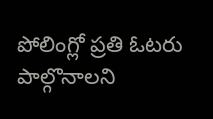పోలింగ్లో ప్రతి ఓటరు పాల్గొనాలని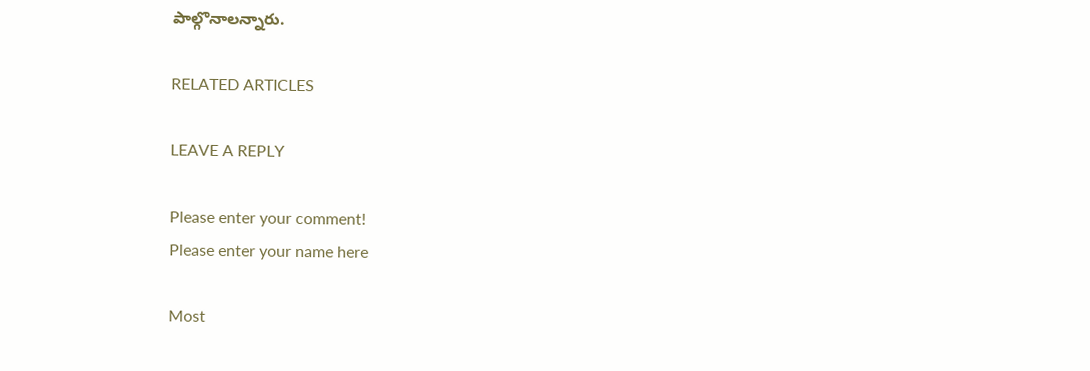పాల్గొనాలన్నారు.

RELATED ARTICLES

LEAVE A REPLY

Please enter your comment!
Please enter your name here

Most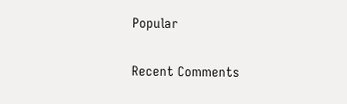Popular

Recent Comments